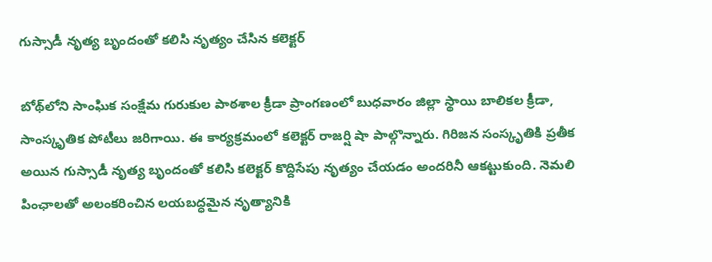గుస్సాడీ నృత్య బృందంతో కలిసి నృత్యం చేసిన కలెక్టర్

బోథ్‌లోని సాంఘిక సంక్షేమ గురుకుల పాఠశాల క్రీడా ప్రాంగణంలో బుధవారం జిల్లా స్థాయి బాలికల క్రీడా, సాంస్కృతిక పోటీలు జరిగాయి. ఈ కార్యక్రమంలో కలెక్టర్ రాజర్షి షా పాల్గొన్నారు. గిరిజన సంస్కృతికి ప్రతీక అయిన గుస్సాడీ నృత్య బృందంతో కలిసి కలెక్టర్ కొద్దిసేపు నృత్యం చేయడం అందరినీ ఆకట్టుకుంది. నెమలి పింఛాలతో అలంకరించిన లయబద్ధమైన నృత్యానికి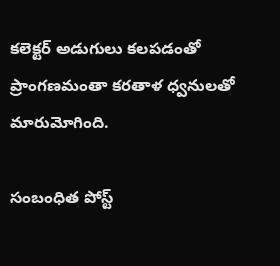కలెక్టర్ అడుగులు కలపడంతో ప్రాంగణమంతా కరతాళ ధ్వనులతో మారుమోగింది.

సంబంధిత పోస్ట్